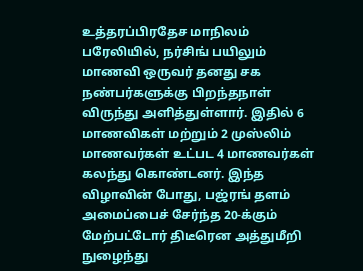உத்தரப்பிரதேச மாநிலம் பரேலியில், நர்சிங் பயிலும் மாணவி ஒருவர் தனது சக நண்பர்களுக்கு பிறந்தநாள் விருந்து அளித்துள்ளார். இதில் 6 மாணவிகள் மற்றும் 2 முஸ்லிம் மாணவர்கள் உட்பட 4 மாணவர்கள் கலந்து கொண்டனர். இந்த விழாவின் போது, பஜ்ரங் தளம் அமைப்பைச் சேர்ந்த 20-க்கும் மேற்பட்டோர் திடீரென அத்துமீறி நுழைந்து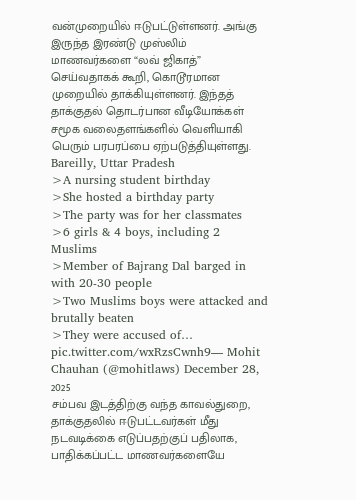வன்முறையில் ஈடுபட்டுள்ளனர். அங்கு இருந்த இரண்டு முஸ்லிம் மாணவர்களை “லவ் ஜிகாத்” செய்வதாகக் கூறி, கொடூரமான முறையில் தாக்கியுள்ளனர். இந்தத் தாக்குதல் தொடர்பான வீடியோக்கள் சமூக வலைதளங்களில் வெளியாகி பெரும் பரபரப்பை ஏற்படுத்தியுள்ளது.
Bareilly, Uttar Pradesh
>A nursing student birthday
>She hosted a birthday party
>The party was for her classmates
>6 girls & 4 boys, including 2 Muslims
>Member of Bajrang Dal barged in with 20-30 people
>Two Muslims boys were attacked and brutally beaten
>They were accused of… pic.twitter.com/wxRzsCwnh9— Mohit Chauhan (@mohitlaws) December 28, 2025
சம்பவ இடத்திற்கு வந்த காவல்துறை, தாக்குதலில் ஈடுபட்டவர்கள் மீது நடவடிக்கை எடுப்பதற்குப் பதிலாக, பாதிக்கப்பட்ட மாணவர்களையே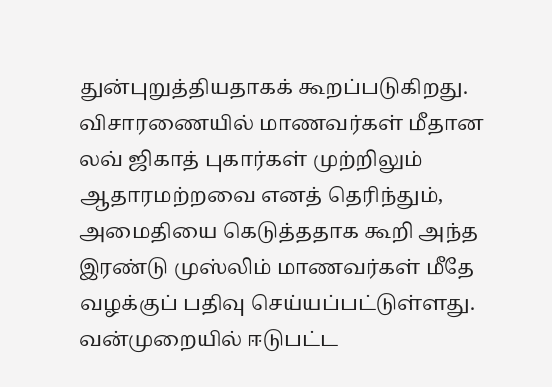துன்புறுத்தியதாகக் கூறப்படுகிறது. விசாரணையில் மாணவர்கள் மீதான லவ் ஜிகாத் புகார்கள் முற்றிலும் ஆதாரமற்றவை எனத் தெரிந்தும், அமைதியை கெடுத்ததாக கூறி அந்த இரண்டு முஸ்லிம் மாணவர்கள் மீதே வழக்குப் பதிவு செய்யப்பட்டுள்ளது. வன்முறையில் ஈடுபட்ட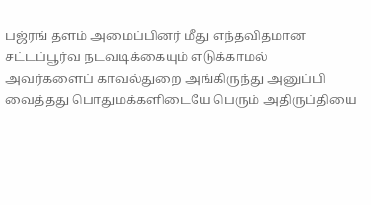பஜ்ரங் தளம் அமைப்பினர் மீது எந்தவிதமான சட்டப்பூர்வ நடவடிக்கையும் எடுக்காமல் அவர்களைப் காவல்துறை அங்கிருந்து அனுப்பி வைத்தது பொதுமக்களிடையே பெரும் அதிருப்தியை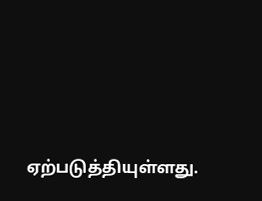ஏற்படுத்தியுள்ளது.